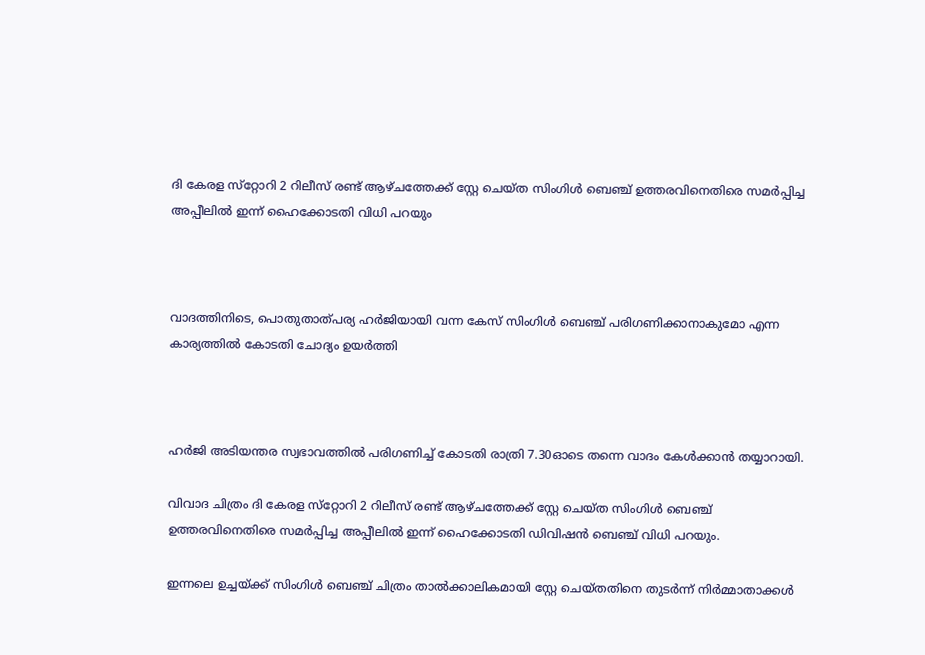ദി കേരള സ്‌റ്റോറി 2 റിലീസ് രണ്ട് ആഴ്ചത്തേക്ക് സ്റ്റേ ചെയ്ത സിംഗിള്‍ ബെഞ്ച് ഉത്തരവിനെതിരെ സമര്‍പ്പിച്ച അപ്പീലില്‍ ഇന്ന് ഹൈക്കോടതി വിധി പറയും



വാദത്തിനിടെ, പൊതുതാത്പര്യ ഹര്‍ജിയായി വന്ന കേസ് സിംഗിള്‍ ബെഞ്ച് പരിഗണിക്കാനാകുമോ എന്ന കാര്യത്തില്‍ കോടതി ചോദ്യം ഉയര്‍ത്തി



ഹര്‍ജി അടിയന്തര സ്വഭാവത്തില്‍ പരിഗണിച്ച് കോടതി രാത്രി 7.30ഓടെ തന്നെ വാദം കേള്‍ക്കാന്‍ തയ്യാറായി.

വിവാദ ചിത്രം ദി കേരള സ്‌റ്റോറി 2 റിലീസ് രണ്ട് ആഴ്ചത്തേക്ക് സ്റ്റേ ചെയ്ത സിംഗിള്‍ ബെഞ്ച് ഉത്തരവിനെതിരെ സമര്‍പ്പിച്ച അപ്പീലില്‍ ഇന്ന് ഹൈക്കോടതി ഡിവിഷന്‍ ബെഞ്ച് വിധി പറയും.

ഇന്നലെ ഉച്ചയ്ക്ക് സിംഗിള്‍ ബെഞ്ച് ചിത്രം താല്‍ക്കാലികമായി സ്റ്റേ ചെയ്തതിനെ തുടര്‍ന്ന് നിര്‍മ്മാതാക്കള്‍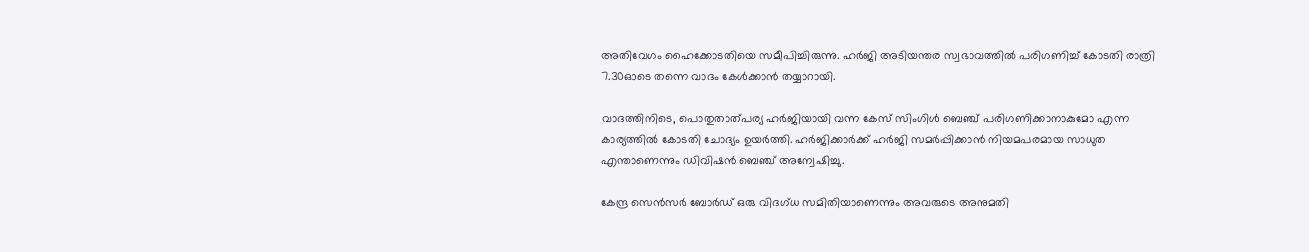അതിവേഗം ഹൈക്കോടതിയെ സമീപിച്ചിരുന്നു. ഹര്‍ജി അടിയന്തര സ്വഭാവത്തില്‍ പരിഗണിച്ച് കോടതി രാത്രി 7.30ഓടെ തന്നെ വാദം കേള്‍ക്കാന്‍ തയ്യാറായി.

വാദത്തിനിടെ, പൊതുതാത്പര്യ ഹര്‍ജിയായി വന്ന കേസ് സിംഗിള്‍ ബെഞ്ച് പരിഗണിക്കാനാകുമോ എന്ന കാര്യത്തില്‍ കോടതി ചോദ്യം ഉയര്‍ത്തി. ഹര്‍ജിക്കാര്‍ക്ക് ഹര്‍ജി സമര്‍പ്പിക്കാന്‍ നിയമപരമായ സാധുത എന്താണെന്നും ഡിവിഷന്‍ ബെഞ്ച് അന്വേഷിച്ചു.

കേന്ദ്ര സെന്‍സര്‍ ബോര്‍ഡ് ഒരു വിദഗ്ധ സമിതിയാണെന്നും അവരുടെ അനുമതി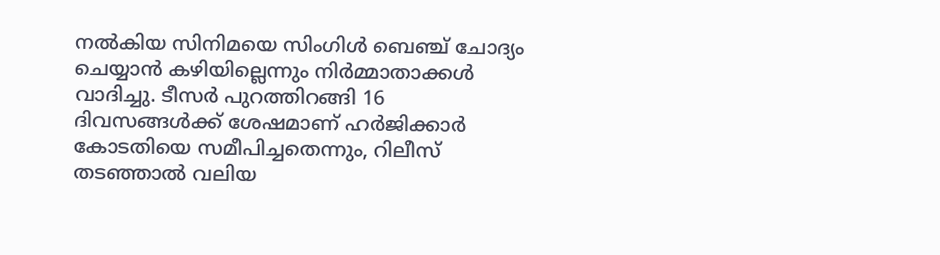നല്‍കിയ സിനിമയെ സിംഗിള്‍ ബെഞ്ച് ചോദ്യം ചെയ്യാന്‍ കഴിയില്ലെന്നും നിര്‍മ്മാതാക്കള്‍ വാദിച്ചു. ടീസര്‍ പുറത്തിറങ്ങി 16 ദിവസങ്ങള്‍ക്ക് ശേഷമാണ് ഹര്‍ജിക്കാര്‍ കോടതിയെ സമീപിച്ചതെന്നും, റിലീസ് തടഞ്ഞാല്‍ വലിയ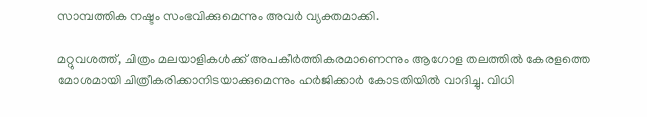സാമ്പത്തിക നഷ്ടം സംഭവിക്കുമെന്നും അവര്‍ വ്യക്തമാക്കി.

മറ്റുവശത്ത്, ചിത്രം മലയാളികള്‍ക്ക് അപകീര്‍ത്തികരമാണെന്നും ആഗോള തലത്തില്‍ കേരളത്തെ മോശമായി ചിത്രീകരിക്കാനിടയാക്കുമെന്നും ഹര്‍ജിക്കാര്‍ കോടതിയില്‍ വാദിച്ചു. വിധി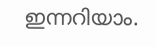ഇന്നറിയാം.